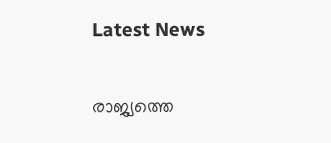Latest News

രാജ്യത്തെ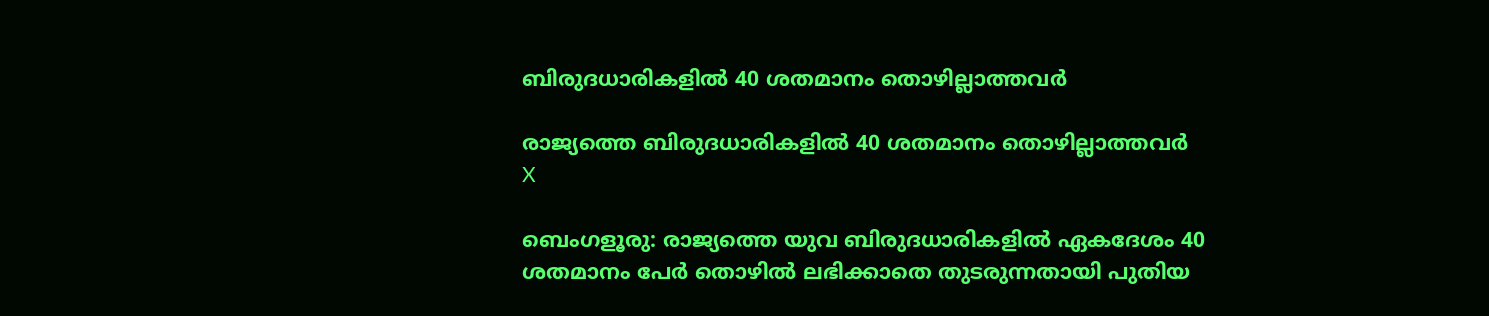ബിരുദധാരികളില്‍ 40 ശതമാനം തൊഴില്ലാത്തവര്‍

രാജ്യത്തെ ബിരുദധാരികളില്‍ 40 ശതമാനം തൊഴില്ലാത്തവര്‍
X

ബെംഗളൂരു: രാജ്യത്തെ യുവ ബിരുദധാരികളില്‍ ഏകദേശം 40 ശതമാനം പേര്‍ തൊഴില്‍ ലഭിക്കാതെ തുടരുന്നതായി പുതിയ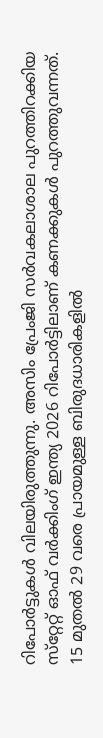റിപോര്‍ട്ടുകള്‍ വിലയിരുത്തുന്നു. അസിം പ്രേംജി സര്‍വകലാശാല പുറത്തിറക്കിയ സ്‌റ്റേറ്റ് ഓഫ് വര്‍ക്കിംഗ് ഇന്ത്യ 2026 റിപോര്‍ട്ടിലാണ് കണക്കുകള്‍ പുറത്തുവന്നത്. 15 മുതല്‍ 29 വരെ പ്രായമുള്ള ബിരുദധാരികളില്‍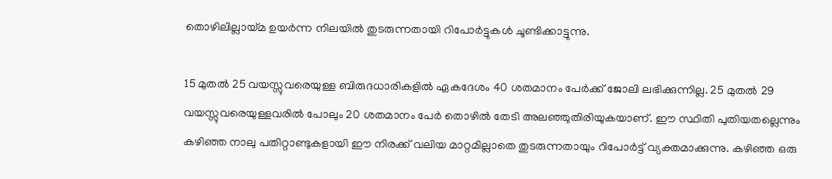തൊഴിലില്ലായ്മ ഉയര്‍ന്ന നിലയില്‍ തുടരുന്നതായി റിപോര്‍ട്ടുകള്‍ ചൂണ്ടിക്കാട്ടുന്നു.

15 മുതല്‍ 25 വയസ്സുവരെയുള്ള ബിരുദധാരികളില്‍ ഏകദേശം 40 ശതമാനം പേര്‍ക്ക് ജോലി ലഭിക്കുന്നില്ല. 25 മുതല്‍ 29 വയസ്സുവരെയുള്ളവരില്‍ പോലും 20 ശതമാനം പേര്‍ തൊഴില്‍ തേടി അലഞ്ഞുതിരിയുകയാണ്. ഈ സ്ഥിതി പുതിയതല്ലെന്നും കഴിഞ്ഞ നാലു പതിറ്റാണ്ടുകളായി ഈ നിരക്ക് വലിയ മാറ്റമില്ലാതെ തുടരുന്നതായും റിപോര്‍ട്ട് വ്യക്തമാക്കുന്നു. കഴിഞ്ഞ ഒരു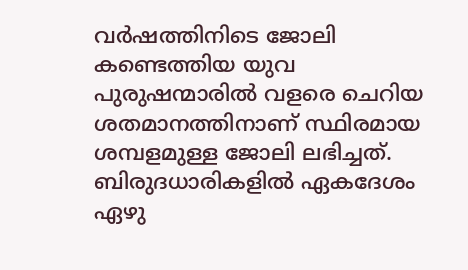വര്‍ഷത്തിനിടെ ജോലി കണ്ടെത്തിയ യുവ പുരുഷന്മാരില്‍ വളരെ ചെറിയ ശതമാനത്തിനാണ് സ്ഥിരമായ ശമ്പളമുള്ള ജോലി ലഭിച്ചത്. ബിരുദധാരികളില്‍ ഏകദേശം ഏഴു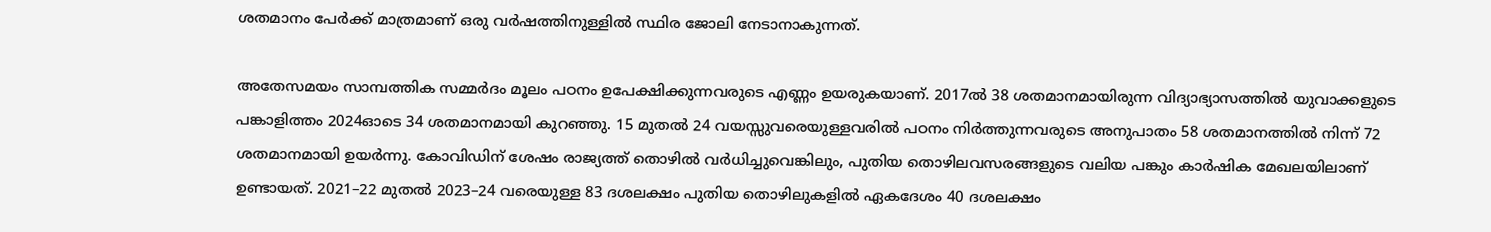ശതമാനം പേര്‍ക്ക് മാത്രമാണ് ഒരു വര്‍ഷത്തിനുള്ളില്‍ സ്ഥിര ജോലി നേടാനാകുന്നത്.

അതേസമയം സാമ്പത്തിക സമ്മര്‍ദം മൂലം പഠനം ഉപേക്ഷിക്കുന്നവരുടെ എണ്ണം ഉയരുകയാണ്. 2017ല്‍ 38 ശതമാനമായിരുന്ന വിദ്യാഭ്യാസത്തില്‍ യുവാക്കളുടെ പങ്കാളിത്തം 2024ഓടെ 34 ശതമാനമായി കുറഞ്ഞു. 15 മുതല്‍ 24 വയസ്സുവരെയുള്ളവരില്‍ പഠനം നിര്‍ത്തുന്നവരുടെ അനുപാതം 58 ശതമാനത്തില്‍ നിന്ന് 72 ശതമാനമായി ഉയര്‍ന്നു. കോവിഡിന് ശേഷം രാജ്യത്ത് തൊഴില്‍ വര്‍ധിച്ചുവെങ്കിലും, പുതിയ തൊഴിലവസരങ്ങളുടെ വലിയ പങ്കും കാര്‍ഷിക മേഖലയിലാണ് ഉണ്ടായത്. 2021–22 മുതല്‍ 2023–24 വരെയുള്ള 83 ദശലക്ഷം പുതിയ തൊഴിലുകളില്‍ ഏകദേശം 40 ദശലക്ഷം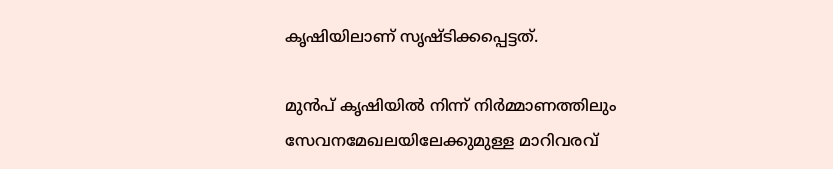കൃഷിയിലാണ് സൃഷ്ടിക്കപ്പെട്ടത്.

മുന്‍പ് കൃഷിയില്‍ നിന്ന് നിര്‍മ്മാണത്തിലും സേവനമേഖലയിലേക്കുമുള്ള മാറിവരവ്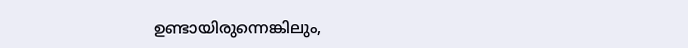ഉണ്ടായിരുന്നെങ്കിലും,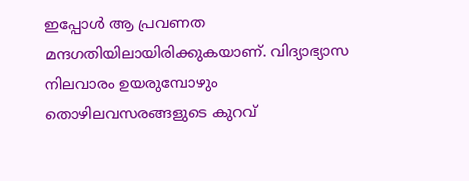ഇപ്പോള്‍ ആ പ്രവണത മന്ദഗതിയിലായിരിക്കുകയാണ്. വിദ്യാഭ്യാസ നിലവാരം ഉയരുമ്പോഴും തൊഴിലവസരങ്ങളുടെ കുറവ്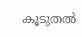കൂടുതല്‍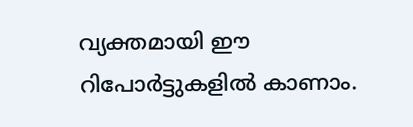വ്യക്തമായി ഈ റിപോര്‍ട്ടുകളില്‍ കാണാം.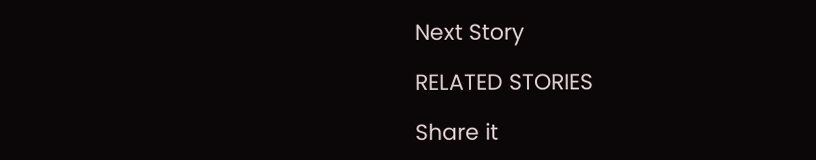Next Story

RELATED STORIES

Share it